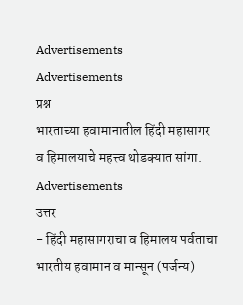Advertisements
Advertisements
प्रश्न
भारताच्या हवामानातील हिंदी महासागर व हिमालयाचे महत्त्व थोडक्यात सांगा.
Advertisements
उत्तर
- हिंदी महासागराचा व हिमालय पर्वताचा भारतीय हवामान व मान्सून (पर्जन्य)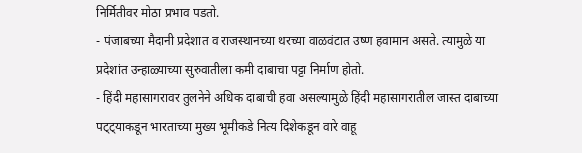निर्मितीवर मोठा प्रभाव पडतो.
- पंजाबच्या मैदानी प्रदेशात व राजस्थानच्या थरच्या वाळवंटात उष्ण हवामान असते. त्यामुळे या प्रदेशांत उन्हाळ्याच्या सुरुवातीला कमी दाबाचा पट्टा निर्माण होतो.
- हिंदी महासागरावर तुलनेने अधिक दाबाची हवा असल्यामुळे हिंदी महासागरातील जास्त दाबाच्या पट्ट्याकडून भारताच्या मुख्य भूमीकडे नित्य दिशेकडून वारे वाहू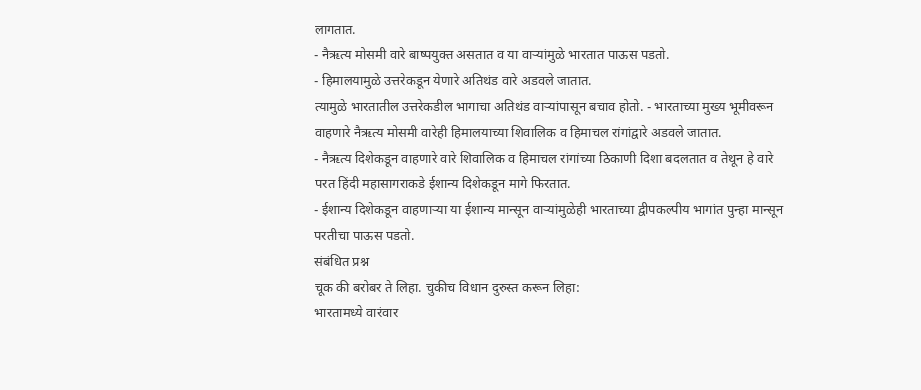लागतात.
- नैऋत्य मोसमी वारे बाष्पयुक्त असतात व या वाऱ्यांमुळे भारतात पाऊस पडतो.
- हिमालयामुळे उत्तरेकडून येणारे अतिथंड वारे अडवले जातात.
त्यामुळे भारतातील उत्तरेकडील भागाचा अतिथंड वाऱ्यांपासून बचाव होतो. - भारताच्या मुख्य भूमीवरून वाहणारे नैऋत्य मोसमी वारेही हिमालयाच्या शिवालिक व हिमाचल रांगांद्वारे अडवले जातात.
- नैऋत्य दिशेकडून वाहणारे वारे शिवालिक व हिमाचल रांगांच्या ठिकाणी दिशा बदलतात व तेथून हे वारे परत हिंदी महासागराकडे ईशान्य दिशेकडून मागे फिरतात.
- ईशान्य दिशेकडून वाहणाऱ्या या ईशान्य मान्सून वाऱ्यांमुळेही भारताच्या द्वीपकल्पीय भागांत पुन्हा मान्सून परतीचा पाऊस पडतो.
संबंधित प्रश्न
चूक की बरोबर ते लिहा. चुकीच विधान दुरुस्त करून लिहा:
भारतामध्ये वारंवार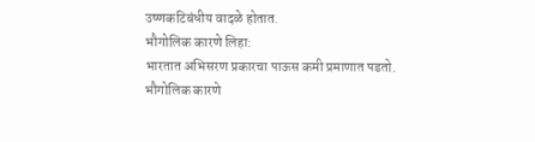उष्णकटिबंधीय वादळे होतात.
भौगोलिक कारणे लिहा:
भारतात अभिसरण प्रकारचा पाऊस कमी प्रमाणात पडतो.
भौगोलिक कारणे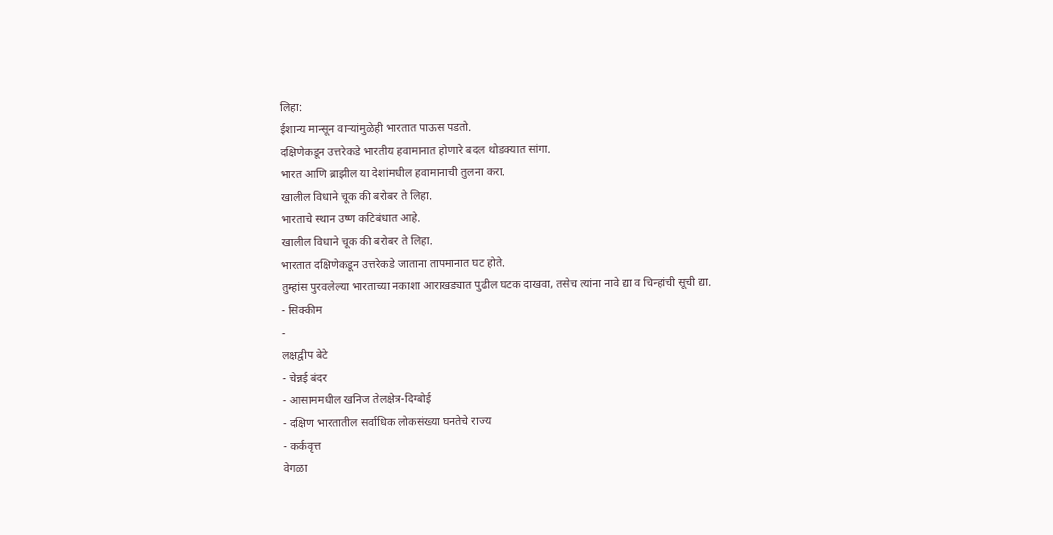लिहा:
ईशान्य मान्सून वाऱ्यांमुळेही भारतात पाऊस पडतो.
दक्षिणेकडून उत्तरेकडे भारतीय हवामानात होणारे बदल थोडक्यात सांगा.
भारत आणि ब्राझील या देशांमधील हवामानाची तुलना करा.
खालील विधाने चूक की बरोबर ते लिहा.
भारताचे स्थान उष्ण कटिबंधात आहे.
खालील विधाने चूक की बरोबर ते लिहा.
भारतात दक्षिणेकडून उत्तरेकडे जाताना तापमानात घट होते.
तुम्हांस पुरवलेल्या भारताच्या नकाशा आराखड्यात पुढील घटक दाखवा, तसेच त्यांना नावे द्या व चिन्हांची सूची द्या.
- सिक्कीम
-
लक्षद्वीप बेटे
- चेन्नई बंदर
- आसाममधील खनिज तेलक्षेत्र-दिग्बोई
- दक्षिण भारतातील सर्वाधिक लोकसंख्या घनतेचे राज्य
- कर्कवृत्त
वेगळा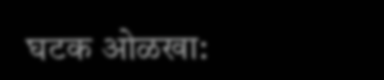घटक ओळखा: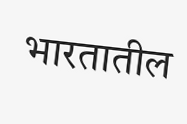भारतातील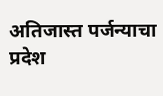अतिजास्त पर्जन्याचा प्रदेश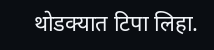थोडक्यात टिपा लिहा.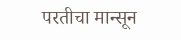परतीचा मान्सून